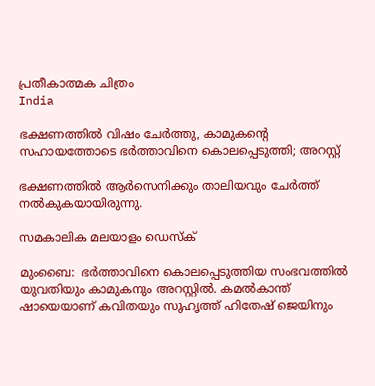പ്രതീകാത്മക ചിത്രം
India

ഭക്ഷണത്തില്‍ വിഷം ചേര്‍ത്തു, കാമുകന്റെ സഹായത്തോടെ ഭര്‍ത്താവിനെ കൊലപ്പെടുത്തി; അറസ്റ്റ്

ഭക്ഷണത്തില്‍ ആര്‍സെനിക്കും താലിയവും ചേര്‍ത്ത് നല്‍കുകയായിരുന്നു.

സമകാലിക മലയാളം ഡെസ്ക്

മുംബൈ:  ഭര്‍ത്താവിനെ കൊലപ്പെടുത്തിയ സംഭവത്തില്‍ യുവതിയും കാമുകനും അറസ്റ്റില്‍. കമല്‍കാന്ത് ഷായെയാണ് കവിതയും സുഹൃത്ത് ഹിതേഷ് ജെയിനും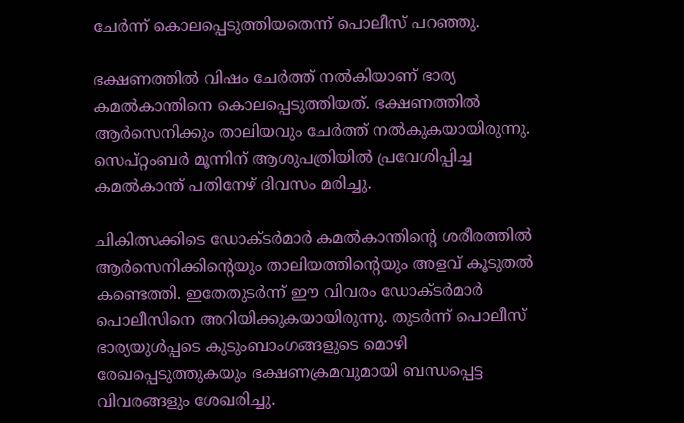ചേര്‍ന്ന് കൊലപ്പെടുത്തിയതെന്ന് പൊലീസ് പറഞ്ഞു.

ഭക്ഷണത്തില്‍ വിഷം ചേര്‍ത്ത് നല്‍കിയാണ് ഭാര്യ കമല്‍കാന്തിനെ കൊലപ്പെടുത്തിയത്. ഭക്ഷണത്തില്‍ ആര്‍സെനിക്കും താലിയവും ചേര്‍ത്ത് നല്‍കുകയായിരുന്നു. സെപ്റ്റംബര്‍ മൂന്നിന് ആശുപത്രിയില്‍ പ്രവേശിപ്പിച്ച കമല്‍കാന്ത് പതിനേഴ് ദിവസം മരിച്ചു.

ചികിത്സക്കിടെ ഡോക്ടര്‍മാര്‍ കമല്‍കാന്തിന്റെ ശരീരത്തില്‍ ആര്‍സെനിക്കിന്റെയും താലിയത്തിന്റെയും അളവ് കൂടുതല്‍ കണ്ടെത്തി. ഇതേതുടര്‍ന്ന് ഈ വിവരം ഡോക്ടര്‍മാര്‍ പൊലീസിനെ അറിയിക്കുകയായിരുന്നു. തുടര്‍ന്ന് പൊലീസ് ഭാര്യയുള്‍പ്പടെ കുടുംബാംഗങ്ങളുടെ മൊഴി രേഖപ്പെടുത്തുകയും ഭക്ഷണക്രമവുമായി ബന്ധപ്പെട്ട വിവരങ്ങളും ശേഖരിച്ചു.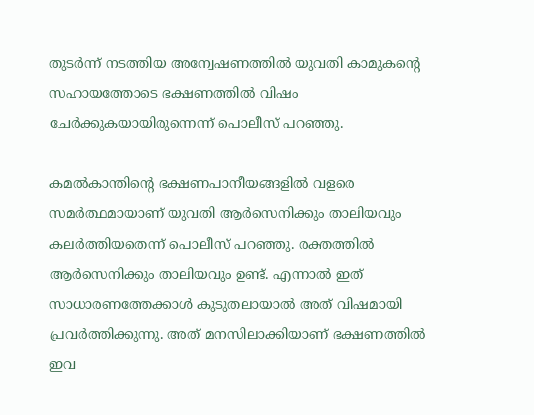തുടര്‍ന്ന് നടത്തിയ അന്വേഷണത്തില്‍ യുവതി കാമുകന്റെ സഹായത്തോടെ ഭക്ഷണത്തില്‍ വിഷം ചേര്‍ക്കുകയായിരുന്നെന്ന് പൊലീസ് പറഞ്ഞു.

കമല്‍കാന്തിന്റെ ഭക്ഷണപാനീയങ്ങളില്‍ വളരെ സമര്‍ത്ഥമായാണ് യുവതി ആര്‍സെനിക്കും താലിയവും കലര്‍ത്തിയതെന്ന് പൊലീസ് പറഞ്ഞു. രക്തത്തില്‍ ആര്‍സെനിക്കും താലിയവും ഉണ്ട്. എന്നാല്‍ ഇത് സാധാരണത്തേക്കാള്‍ കുടുതലായാല്‍ അത് വിഷമായി പ്രവര്‍ത്തിക്കുന്നു. അത് മനസിലാക്കിയാണ് ഭക്ഷണത്തില്‍ ഇവ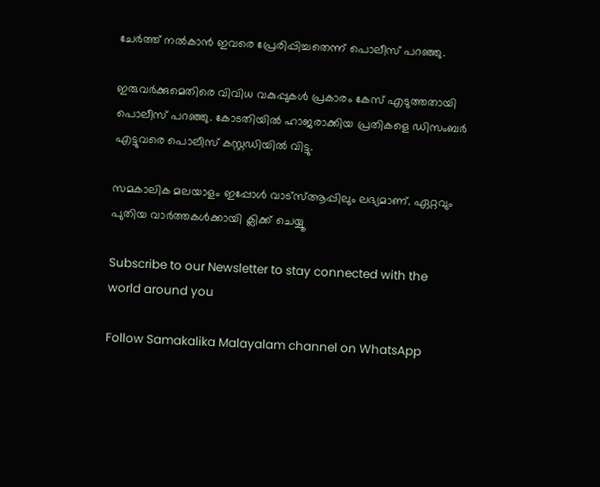ചേര്‍ത്ത് നല്‍കാന്‍ ഇവരെ പ്രേരിപ്പിച്ചതെന്ന് പൊലീസ് പറഞ്ഞു.

ഇരുവര്‍ക്കുമെതിരെ വിവിധ വകുപ്പുകള്‍ പ്രകാരം കേസ് എടുത്തതായി പൊലീസ് പറഞ്ഞു. കോടതിയില്‍ ഹാജരാക്കിയ പ്രതികളെ ഡിസംബര്‍ എട്ടുവരെ പൊലീസ് കസ്റ്റഡിയില്‍ വിട്ടു.

സമകാലിക മലയാളം ഇപ്പോൾ വാട്‌സ്ആപ്പിലും ലഭ്യമാണ്. ഏറ്റവും പുതിയ വാർത്തകൾക്കായി ക്ലിക്ക് ചെയ്യൂ

Subscribe to our Newsletter to stay connected with the world around you

Follow Samakalika Malayalam channel on WhatsApp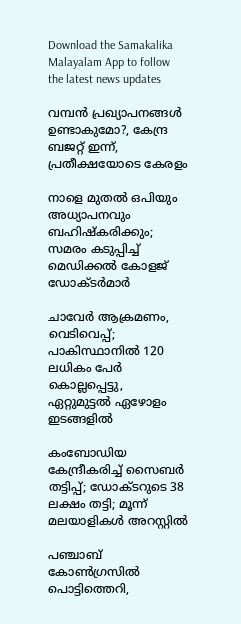Download the Samakalika Malayalam App to follow the latest news updates

വമ്പൻ പ്രഖ്യാപനങ്ങൾ ഉണ്ടാകുമോ?, കേന്ദ്ര ബജറ്റ് ഇന്ന്, പ്രതീക്ഷയോടെ കേരളം

നാളെ മുതൽ ഒപിയും അധ്യാപനവും ബഹിഷ്കരിക്കും; സമരം കടുപ്പിച്ച് മെഡിക്കൽ കോളജ് ഡോക്ടർമാർ

ചാവേര്‍ ആക്രമണം, വെടിവെപ്പ്; പാകിസ്ഥാനില്‍ 120 ലധികം പേര്‍ കൊല്ലപ്പെട്ടു, ഏറ്റുമുട്ടല്‍ ഏഴോളം ഇടങ്ങളില്‍

കംബോഡിയ കേന്ദ്രീകരിച്ച് സൈബർ തട്ടിപ്പ്; ഡോക്ടറുടെ 38 ലക്ഷം തട്ടി; മൂന്ന് മലയാളികൾ അറസ്റ്റിൽ

പഞ്ചാബ് കോണ്‍ഗ്രസില്‍ പൊട്ടിത്തെറി,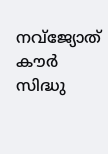നവ്ജ്യോത് കൗര്‍ സിദ്ധു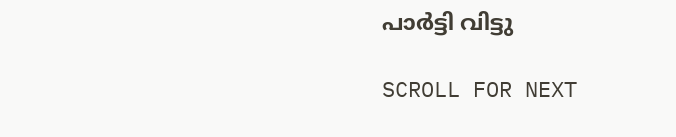പാര്‍ട്ടി വിട്ടു

SCROLL FOR NEXT